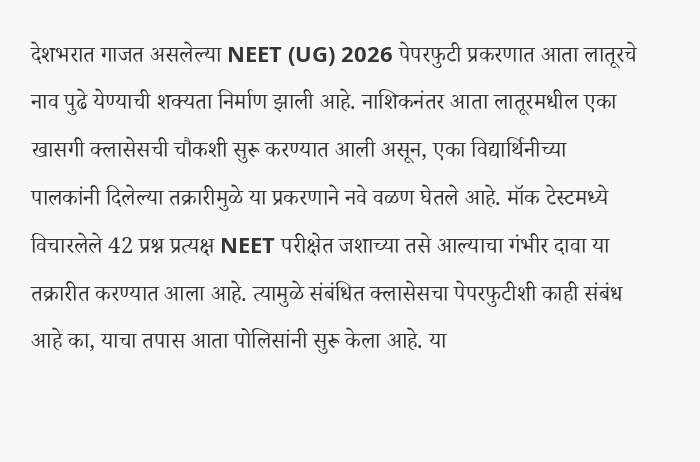देशभरात गाजत असलेल्या NEET (UG) 2026 पेपरफुटी प्रकरणात आता लातूरचे नाव पुढे येण्याची शक्यता निर्माण झाली आहे. नाशिकनंतर आता लातूरमधील एका खासगी क्लासेसची चौकशी सुरू करण्यात आली असून, एका विद्यार्थिनीच्या पालकांनी दिलेल्या तक्रारीमुळे या प्रकरणाने नवे वळण घेतले आहे. मॉक टेस्टमध्ये विचारलेले 42 प्रश्न प्रत्यक्ष NEET परीक्षेत जशाच्या तसे आल्याचा गंभीर दावा या तक्रारीत करण्यात आला आहे. त्यामुळे संबंधित क्लासेसचा पेपरफुटीशी काही संबंध आहे का, याचा तपास आता पोलिसांनी सुरू केला आहे. या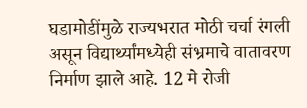घडामोडींमुळे राज्यभरात मोठी चर्चा रंगली असून विद्यार्थ्यांमध्येही संभ्रमाचे वातावरण निर्माण झाले आहे. 12 मे रोजी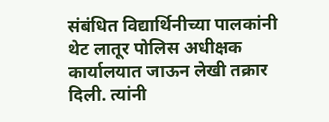संबंधित विद्यार्थिनीच्या पालकांनी थेट लातूर पोलिस अधीक्षक कार्यालयात जाऊन लेखी तक्रार दिली. त्यांनी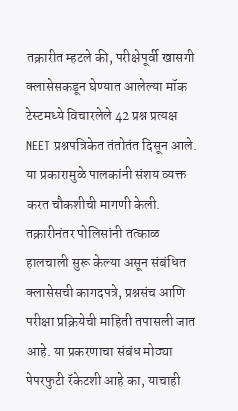तक्रारीत म्हटले की, परीक्षेपूर्वी खासगी क्लासेसकडून घेण्यात आलेल्या मॉक टेस्टमध्ये विचारलेले 42 प्रश्न प्रत्यक्ष NEET प्रश्नपत्रिकेत तंतोतंत दिसून आले. या प्रकारामुळे पालकांनी संशय व्यक्त करत चौकशीची मागणी केली. तक्रारीनंतर पोलिसांनी तत्काळ हालचाली सुरू केल्या असून संबंधित क्लासेसची कागदपत्रे, प्रश्नसंच आणि परीक्षा प्रक्रियेची माहिती तपासली जात आहे. या प्रकरणाचा संबंध मोठ्या पेपरफुटी रॅकेटशी आहे का, याचाही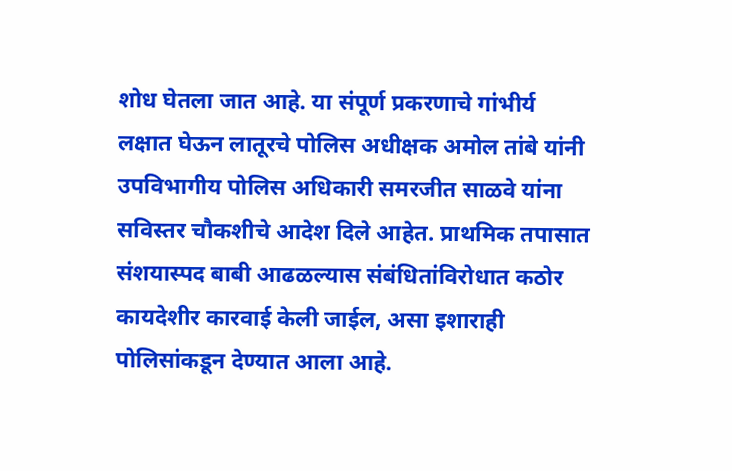शोध घेतला जात आहे. या संपूर्ण प्रकरणाचे गांभीर्य लक्षात घेऊन लातूरचे पोलिस अधीक्षक अमोल तांबे यांनी उपविभागीय पोलिस अधिकारी समरजीत साळवे यांना सविस्तर चौकशीचे आदेश दिले आहेत. प्राथमिक तपासात संशयास्पद बाबी आढळल्यास संबंधितांविरोधात कठोर कायदेशीर कारवाई केली जाईल, असा इशाराही पोलिसांकडून देण्यात आला आहे.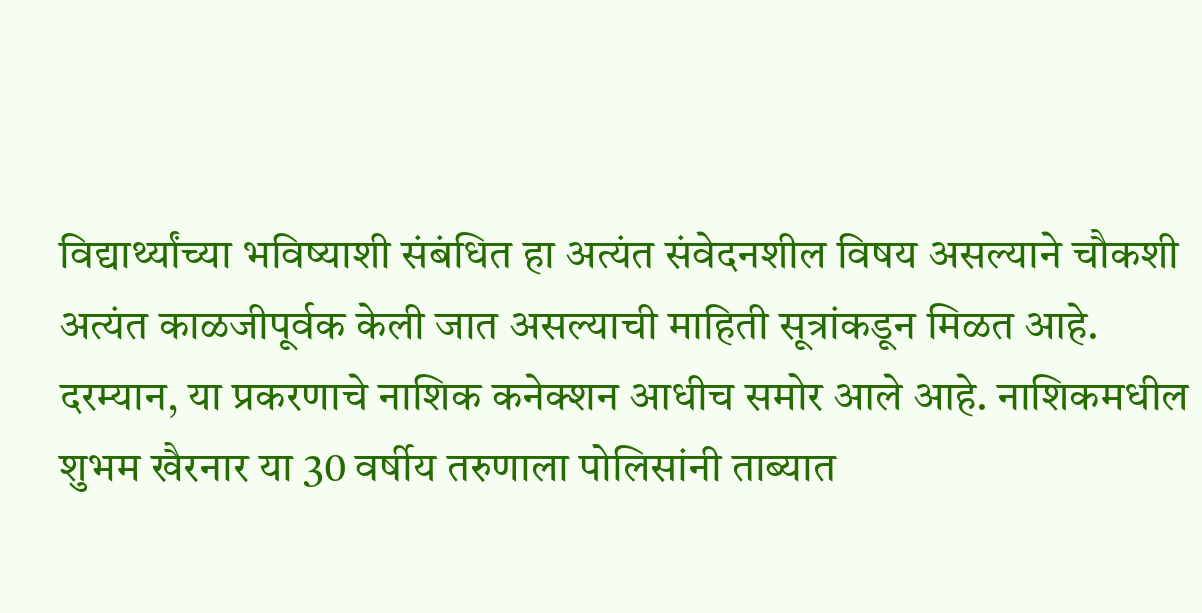विद्यार्थ्यांच्या भविष्याशी संबंधित हा अत्यंत संवेदनशील विषय असल्याने चौकशी अत्यंत काळजीपूर्वक केली जात असल्याची माहिती सूत्रांकडून मिळत आहे. दरम्यान, या प्रकरणाचे नाशिक कनेक्शन आधीच समोर आले आहे. नाशिकमधील शुभम खैरनार या 30 वर्षीय तरुणाला पोलिसांनी ताब्यात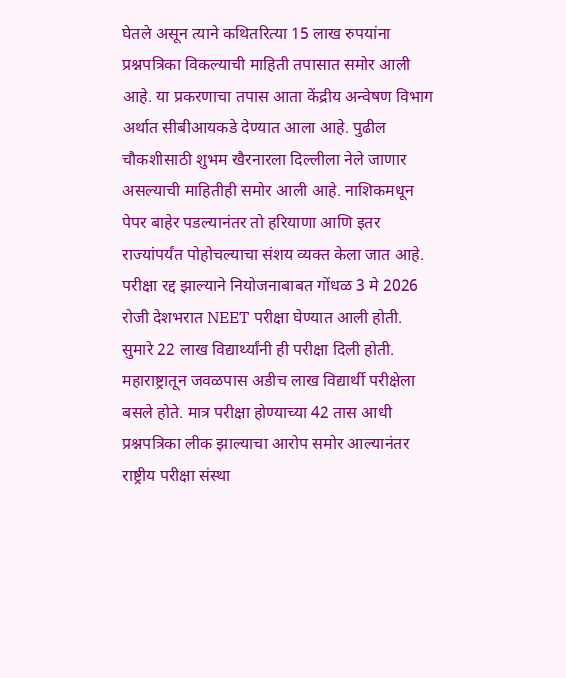घेतले असून त्याने कथितरित्या 15 लाख रुपयांना प्रश्नपत्रिका विकल्याची माहिती तपासात समोर आली आहे. या प्रकरणाचा तपास आता केंद्रीय अन्वेषण विभाग अर्थात सीबीआयकडे देण्यात आला आहे. पुढील चौकशीसाठी शुभम खैरनारला दिल्लीला नेले जाणार असल्याची माहितीही समोर आली आहे. नाशिकमधून पेपर बाहेर पडल्यानंतर तो हरियाणा आणि इतर राज्यांपर्यंत पोहोचल्याचा संशय व्यक्त केला जात आहे. परीक्षा रद्द झाल्याने नियोजनाबाबत गोंधळ 3 मे 2026 रोजी देशभरात NEET परीक्षा घेण्यात आली होती. सुमारे 22 लाख विद्यार्थ्यांनी ही परीक्षा दिली होती. महाराष्ट्रातून जवळपास अडीच लाख विद्यार्थी परीक्षेला बसले होते. मात्र परीक्षा होण्याच्या 42 तास आधी प्रश्नपत्रिका लीक झाल्याचा आरोप समोर आल्यानंतर राष्ट्रीय परीक्षा संस्था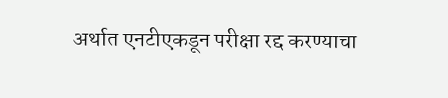अर्थात एनटीएकडून परीक्षा रद्द करण्याचा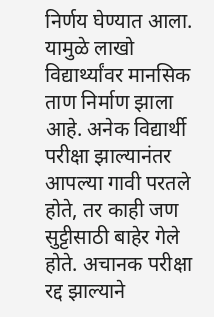निर्णय घेण्यात आला. यामुळे लाखो विद्यार्थ्यांवर मानसिक ताण निर्माण झाला आहे. अनेक विद्यार्थी परीक्षा झाल्यानंतर आपल्या गावी परतले होते, तर काही जण सुट्टीसाठी बाहेर गेले होते. अचानक परीक्षा रद्द झाल्याने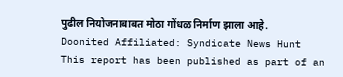पुढील नियोजनाबाबत मोठा गोंधळ निर्माण झाला आहे.
Doonited Affiliated: Syndicate News Hunt
This report has been published as part of an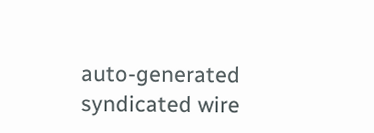auto-generated syndicated wire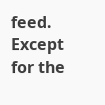feed. Except for the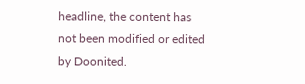headline, the content has not been modified or edited by Doonited.